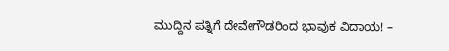ಮುದ್ದಿನ ಪತ್ನಿಗೆ ದೇವೇಗೌಡರಿಂದ ಭಾವುಕ ವಿದಾಯ! –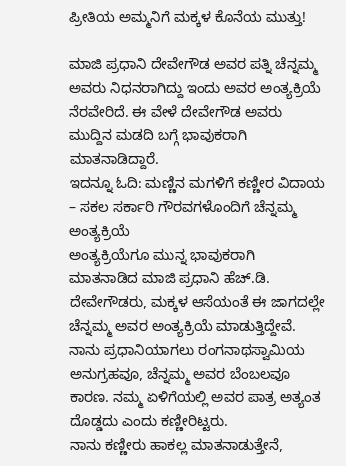ಪ್ರೀತಿಯ ಅಮ್ಮನಿಗೆ ಮಕ್ಕಳ ಕೊನೆಯ ಮುತ್ತು!

ಮಾಜಿ ಪ್ರಧಾನಿ ದೇವೇಗೌಡ ಅವರ ಪತ್ನಿ ಚೆನ್ನಮ್ಮ ಅವರು ನಿಧನರಾಗಿದ್ದು ಇಂದು ಅವರ ಅಂತ್ಯಕ್ರಿಯೆ ನೆರವೇರಿದೆ. ಈ ವೇಳೆ ದೇವೇಗೌಡ ಅವರು ಮುದ್ದಿನ ಮಡದಿ ಬಗ್ಗೆ ಭಾವುಕರಾಗಿ ಮಾತನಾಡಿದ್ದಾರೆ.
ಇದನ್ನೂ ಓದಿ: ಮಣ್ಣಿನ ಮಗಳಿಗೆ ಕಣ್ಣೀರ ವಿದಾಯ – ಸಕಲ ಸರ್ಕಾರಿ ಗೌರವಗಳೊಂದಿಗೆ ಚೆನ್ನಮ್ಮ ಅಂತ್ಯಕ್ರಿಯೆ
ಅಂತ್ಯಕ್ರಿಯೆಗೂ ಮುನ್ನ ಭಾವುಕರಾಗಿ ಮಾತನಾಡಿದ ಮಾಜಿ ಪ್ರಧಾನಿ ಹೆಚ್.ಡಿ. ದೇವೇಗೌಡರು, ಮಕ್ಕಳ ಆಸೆಯಂತೆ ಈ ಜಾಗದಲ್ಲೇ ಚೆನ್ನಮ್ಮ ಅವರ ಅಂತ್ಯಕ್ರಿಯೆ ಮಾಡುತ್ತಿದ್ದೇವೆ. ನಾನು ಪ್ರಧಾನಿಯಾಗಲು ರಂಗನಾಥಸ್ವಾಮಿಯ ಅನುಗ್ರಹವೂ, ಚೆನ್ನಮ್ಮ ಅವರ ಬೆಂಬಲವೂ ಕಾರಣ. ನಮ್ಮ ಏಳಿಗೆಯಲ್ಲಿ ಅವರ ಪಾತ್ರ ಅತ್ಯಂತ ದೊಡ್ಡದು ಎಂದು ಕಣ್ಣೀರಿಟ್ಟರು.
ನಾನು ಕಣ್ಣೀರು ಹಾಕಲ್ಲ ಮಾತನಾಡುತ್ತೇನೆ,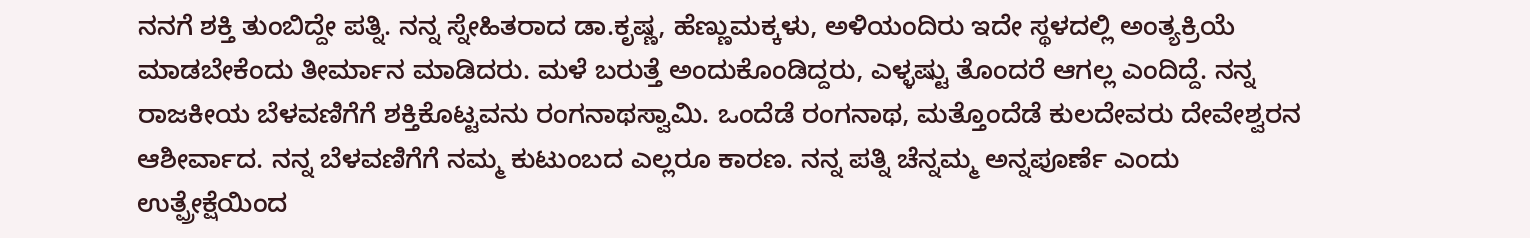ನನಗೆ ಶಕ್ತಿ ತುಂಬಿದ್ದೇ ಪತ್ನಿ. ನನ್ನ ಸ್ನೇಹಿತರಾದ ಡಾ.ಕೃಷ್ಣ, ಹೆಣ್ಣುಮಕ್ಕಳು, ಅಳಿಯಂದಿರು ಇದೇ ಸ್ಥಳದಲ್ಲಿ ಅಂತ್ಯಕ್ರಿಯೆ ಮಾಡಬೇಕೆಂದು ತೀರ್ಮಾನ ಮಾಡಿದರು. ಮಳೆ ಬರುತ್ತೆ ಅಂದುಕೊಂಡಿದ್ದರು, ಎಳ್ಳಷ್ಟು ತೊಂದರೆ ಆಗಲ್ಲ ಎಂದಿದ್ದೆ. ನನ್ನ ರಾಜಕೀಯ ಬೆಳವಣಿಗೆಗೆ ಶಕ್ತಿಕೊಟ್ಟವನು ರಂಗನಾಥಸ್ವಾಮಿ. ಒಂದೆಡೆ ರಂಗನಾಥ, ಮತ್ತೊಂದೆಡೆ ಕುಲದೇವರು ದೇವೇಶ್ವರನ ಆಶೀರ್ವಾದ. ನನ್ನ ಬೆಳವಣಿಗೆಗೆ ನಮ್ಮ ಕುಟುಂಬದ ಎಲ್ಲರೂ ಕಾರಣ. ನನ್ನ ಪತ್ನಿ ಚೆನ್ನಮ್ಮ ಅನ್ನಪೂರ್ಣೆ ಎಂದು ಉತ್ಪ್ರೇಕ್ಷೆಯಿಂದ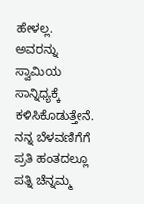ಹೇಳಲ್ಲ. ಅವರನ್ನು ಸ್ವಾಮಿಯ ಸಾನ್ನಿಧ್ಯಕ್ಕೆ ಕಳಿಸಿಕೊಡುತ್ತೇನೆ. ನನ್ನ ಬೆಳವಣಿಗೆಗೆ ಪ್ರತಿ ಹಂತದಲ್ಲೂ ಪತ್ನಿ ಚೆನ್ನಮ್ಮ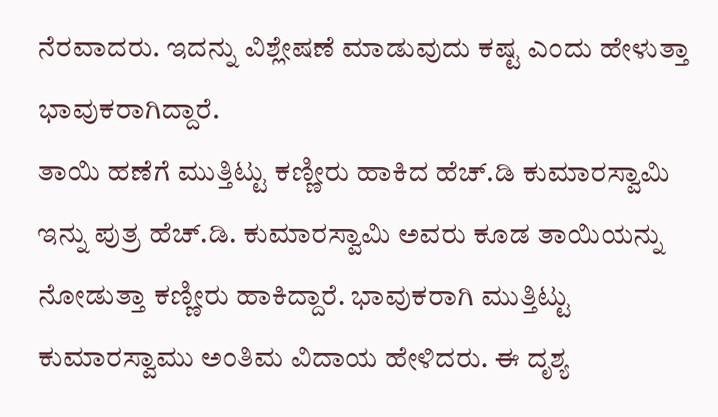ನೆರವಾದರು. ಇದನ್ನು ವಿಶ್ಲೇಷಣೆ ಮಾಡುವುದು ಕಷ್ಟ ಎಂದು ಹೇಳುತ್ತಾ ಭಾವುಕರಾಗಿದ್ದಾರೆ.
ತಾಯಿ ಹಣೆಗೆ ಮುತ್ತಿಟ್ಟು ಕಣ್ಣೀರು ಹಾಕಿದ ಹೆಚ್.ಡಿ ಕುಮಾರಸ್ವಾಮಿ
ಇನ್ನು ಪುತ್ರ ಹೆಚ್.ಡಿ. ಕುಮಾರಸ್ವಾಮಿ ಅವರು ಕೂಡ ತಾಯಿಯನ್ನು ನೋಡುತ್ತಾ ಕಣ್ಣೀರು ಹಾಕಿದ್ದಾರೆ. ಭಾವುಕರಾಗಿ ಮುತ್ತಿಟ್ಟು ಕುಮಾರಸ್ವಾಮು ಅಂತಿಮ ವಿದಾಯ ಹೇಳಿದರು. ಈ ದೃಶ್ಯ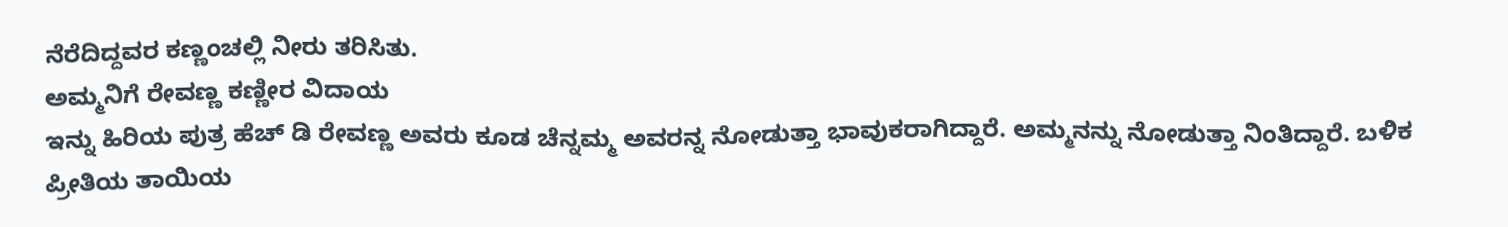ನೆರೆದಿದ್ದವರ ಕಣ್ಣಂಚಲ್ಲಿ ನೀರು ತರಿಸಿತು.
ಅಮ್ಮನಿಗೆ ರೇವಣ್ಣ ಕಣ್ಣೀರ ವಿದಾಯ
ಇನ್ನು ಹಿರಿಯ ಪುತ್ರ ಹೆಚ್ ಡಿ ರೇವಣ್ಣ ಅವರು ಕೂಡ ಚೆನ್ನಮ್ಮ ಅವರನ್ನ ನೋಡುತ್ತಾ ಭಾವುಕರಾಗಿದ್ದಾರೆ. ಅಮ್ಮನನ್ನು ನೋಡುತ್ತಾ ನಿಂತಿದ್ದಾರೆ. ಬಳಿಕ ಪ್ರೀತಿಯ ತಾಯಿಯ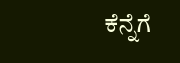ಕೆನ್ನೆಗೆ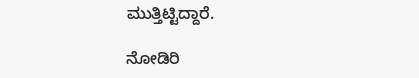ಮುತ್ತಿಟ್ಟಿದ್ದಾರೆ.

ನೋಡಿರಿ